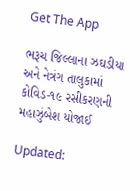Get The App

ભરૂચ જિલ્લાના ઝઘડીયા અને નેત્રંગ તાલુકામાં કોવિડ-૧૯ રસીકરણની મહાઝુંબેશ યોજાઈ

Updated: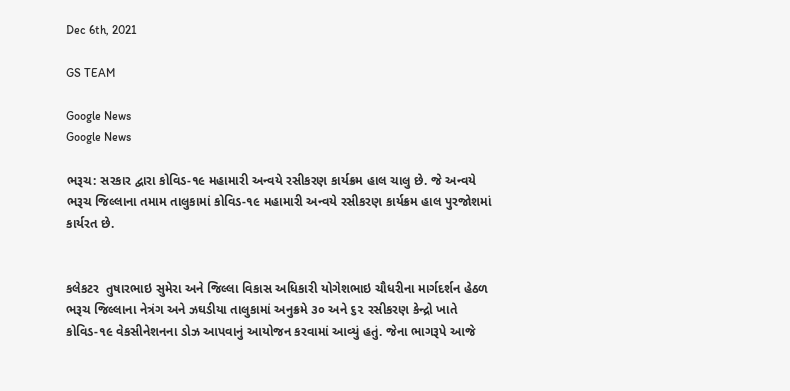Dec 6th, 2021

GS TEAM

Google News
Google News

ભરૂચ: સરકાર દ્વારા કોવિડ-૧૯ મહામારી અન્વયે રસીકરણ કાર્યક્રમ હાલ ચાલુ છે. જે અન્વયે ભરૂચ જિલ્લાના તમામ તાલુકામાં કોવિડ-૧૯ મહામારી અન્વયે રસીકરણ કાર્યક્રમ હાલ પુરજોશમાં કાર્યરત છે.


કલેકટર  તુષારભાઇ સુમેરા અને જિલ્લા વિકાસ અધિકારી યોગેશભાઇ ચૌધરીના માર્ગદર્શન હેઠળ ભરૂચ જિલ્લાના નેત્રંગ અને ઝઘડીયા તાલુકામાં અનુક્રમે ૩૦ અને ૬૨ રસીકરણ કેન્દ્રો ખાતે કોવિડ-૧૯ વેકસીનેશનના ડોઝ આપવાનું આયોજન કરવામાં આવ્યું હતું. જેના ભાગરૂપે આજે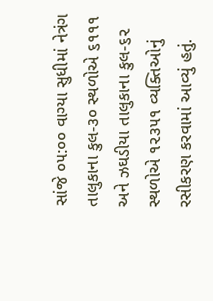સાંજે ૦૫:૦૦ વાગ્યા સુધીમાં નેત્રંગ તાલુકાના કુલ-૩૦ સ્થળોએ ૬૧૧૧ અને ઝઘડીયા તાલુકાના કુલ-૬૨ સ્થળોએ ૧૨૩૫૧ વ્યક્તિઓનું રસીકરણ કરવામાં આવ્યું હતું.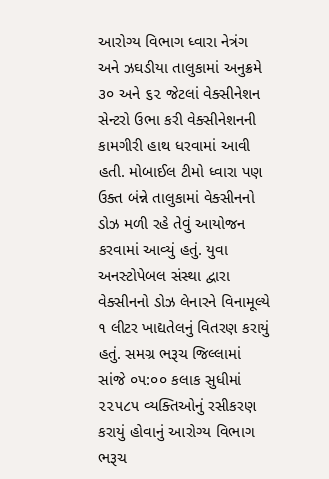આરોગ્ય વિભાગ ધ્વારા નેત્રંગ અને ઝઘડીયા તાલુકામાં અનુક્રમે ૩૦ અને ૬૨ જેટલાં વેક્સીનેશન સેન્ટરો ઉભા કરી વેક્સીનેશનની કામગીરી હાથ ધરવામાં આવી હતી. મોબાઈલ ટીમો ધ્વારા પણ ઉક્ત બંન્ને તાલુકામાં વેક્સીનનો ડોઝ મળી રહે તેવું આયોજન કરવામાં આવ્યું હતું. યુવા અનસ્ટોપેબલ સંસ્થા દ્વારા વેક્સીનનો ડોઝ લેનારને વિનામૂલ્યે ૧ લીટર ખાદ્યતેલનું વિતરણ કરાયું હતું. સમગ્ર ભરૂચ જિલ્લામાં સાંજે ૦૫:૦૦ કલાક સુધીમાં ૨૨૫૮૫ વ્યક્તિઓનું રસીકરણ કરાયું હોવાનું આરોગ્ય વિભાગ ભરૂચ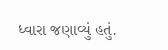ધ્વારા જણાવ્યું હતું.